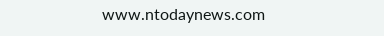www.ntodaynews.com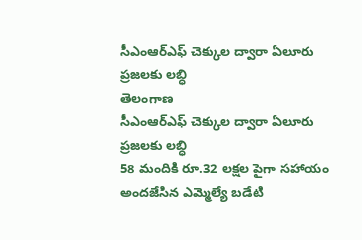సీఎంఆర్ఎఫ్ చెక్కుల ద్వారా ఏలూరు ప్రజలకు లబ్ధి
తెలంగాణ
సీఎంఆర్ఎఫ్ చెక్కుల ద్వారా ఏలూరు ప్రజలకు లబ్ధి
58 మందికి రూ.32 లక్షల పైగా సహాయం అందజేసిన ఎమ్మెల్యే బడేటి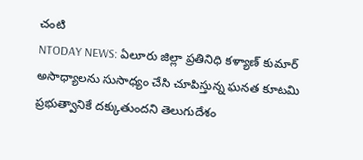చంటి
NTODAY NEWS: ఏలూరు జిల్లా ప్రతినిధి కళ్యాణ్ కుమార్
అసాధ్యాలను సుసాధ్యం చేసి చూపిస్తున్న ఘనత కూటమి ప్రభుత్వానికే దక్కుతుందని తెలుగుదేశం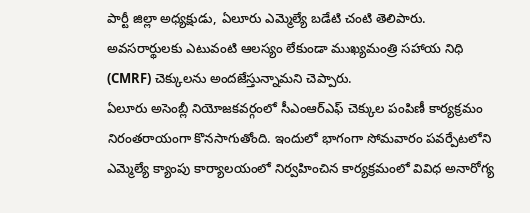పార్టీ జిల్లా అధ్యక్షుడు, ఏలూరు ఎమ్మెల్యే బడేటి చంటి తెలిపారు. అవసరార్థులకు ఎటువంటి ఆలస్యం లేకుండా ముఖ్యమంత్రి సహాయ నిధి (CMRF) చెక్కులను అందజేస్తున్నామని చెప్పారు.
ఏలూరు అసెంబ్లీ నియోజకవర్గంలో సీఎంఆర్ఎఫ్ చెక్కుల పంపిణీ కార్యక్రమం నిరంతరాయంగా కొనసాగుతోంది. ఇందులో భాగంగా సోమవారం పవర్పేటలోని ఎమ్మెల్యే క్యాంపు కార్యాలయంలో నిర్వహించిన కార్యక్రమంలో వివిధ అనారోగ్య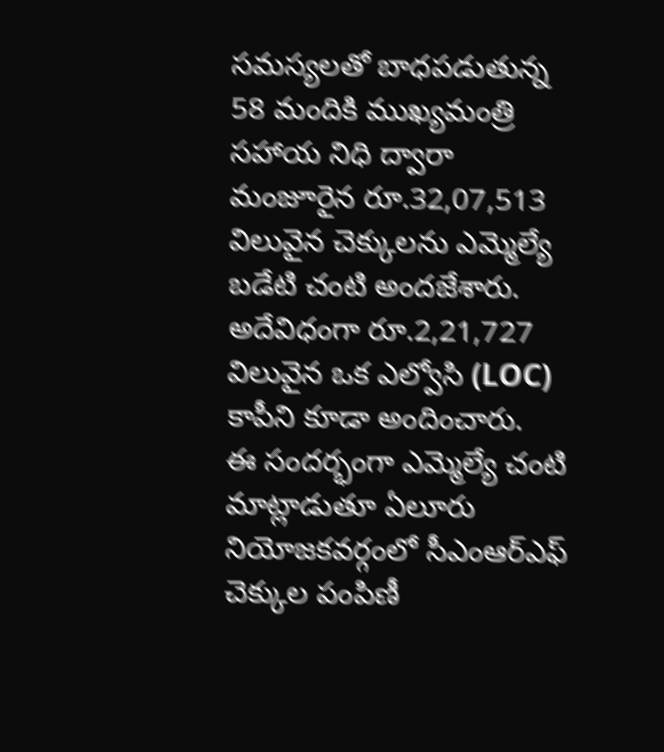సమస్యలతో బాధపడుతున్న 58 మందికి ముఖ్యమంత్రి సహాయ నిధి ద్వారా మంజూరైన రూ.32,07,513 విలువైన చెక్కులను ఎమ్మెల్యే బడేటి చంటి అందజేశారు. అదేవిధంగా రూ.2,21,727 విలువైన ఒక ఎల్వోసి (LOC) కాపీని కూడా అందించారు.
ఈ సందర్భంగా ఎమ్మెల్యే చంటి మాట్లాడుతూ ఏలూరు నియోజకవర్గంలో సీఎంఆర్ఎఫ్ చెక్కుల పంపిణీ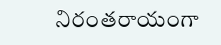నిరంతరాయంగా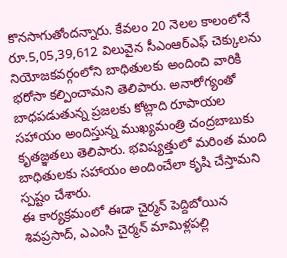కొనసాగుతోందన్నారు. కేవలం 20 నెలల కాలంలోనే రూ.5,05,39,612 విలువైన సీఎంఆర్ఎఫ్ చెక్కులను నియోజకవర్గంలోని బాధితులకు అందించి వారికి భరోసా కల్పించామని తెలిపారు. అనారోగ్యంతో బాధపడుతున్న ప్రజలకు కోట్లాది రూపాయల సహాయం అందిస్తున్న ముఖ్యమంత్రి చంద్రబాబుకు కృతజ్ఞతలు తెలిపారు. భవిష్యత్తులో మరింత మంది బాధితులకు సహాయం అందించేలా కృషి చేస్తామని స్పష్టం చేశారు.
ఈ కార్యక్రమంలో ఈడా చైర్మన్ పెద్దిబోయిన శివప్రసాద్, ఎఎంసి చైర్మన్ మామిళ్లపల్లి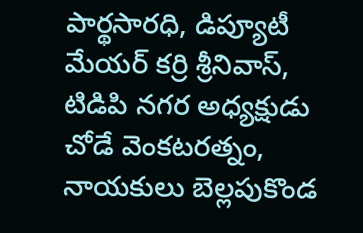పార్థసారధి, డిప్యూటీ మేయర్ కర్రి శ్రీనివాస్, టిడిపి నగర అధ్యక్షుడు చోడే వెంకటరత్నం, నాయకులు బెల్లపుకొండ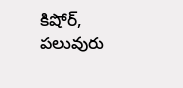కిషోర్, పలువురు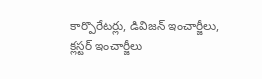కార్పొరేటర్లు, డివిజన్ ఇంచార్జీలు, క్లస్టర్ ఇంచార్జీలు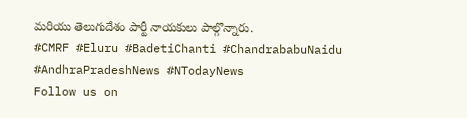మరియు తెలుగుదేశం పార్టీ నాయకులు పాల్గొన్నారు.
#CMRF #Eluru #BadetiChanti #ChandrababuNaidu #AndhraPradeshNews #NTodayNews
Follow us on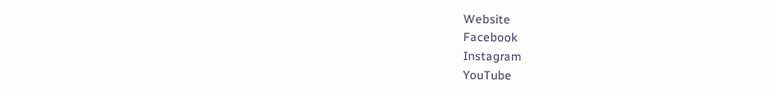Website
Facebook
Instagram
YouTube